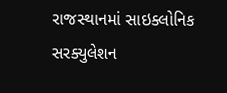રાજસ્થાનમાં સાઇક્લોનિક સરક્યુલેશન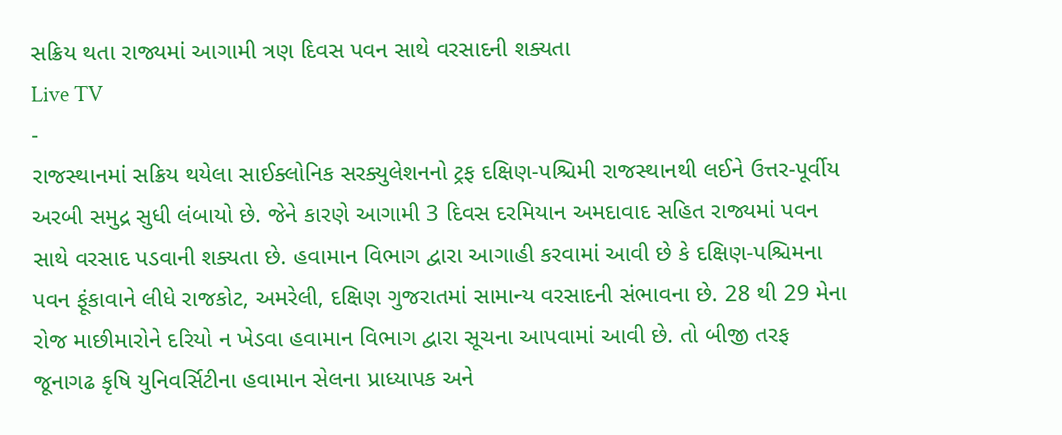સક્રિય થતા રાજ્યમાં આગામી ત્રણ દિવસ પવન સાથે વરસાદની શક્યતા
Live TV
-
રાજસ્થાનમાં સક્રિય થયેલા સાઈક્લોનિક સરક્યુલેશનનો ટ્રફ દક્ષિણ-પશ્ચિમી રાજસ્થાનથી લઈને ઉત્તર-પૂર્વીય અરબી સમુદ્ર સુધી લંબાયો છે. જેને કારણે આગામી 3 દિવસ દરમિયાન અમદાવાદ સહિત રાજ્યમાં પવન સાથે વરસાદ પડવાની શક્યતા છે. હવામાન વિભાગ દ્વારા આગાહી કરવામાં આવી છે કે દક્ષિણ-પશ્ચિમના પવન ફૂંકાવાને લીધે રાજકોટ, અમરેલી, દક્ષિણ ગુજરાતમાં સામાન્ય વરસાદની સંભાવના છે. 28 થી 29 મેના રોજ માછીમારોને દરિયો ન ખેડવા હવામાન વિભાગ દ્વારા સૂચના આપવામાં આવી છે. તો બીજી તરફ જૂનાગઢ કૃષિ યુનિવર્સિટીના હવામાન સેલના પ્રાધ્યાપક અને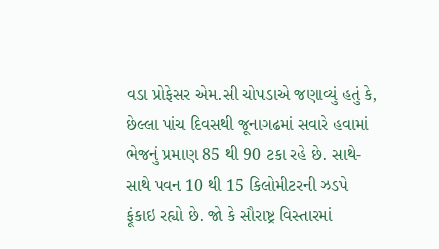વડા પ્રોફેસર એમ.સી ચોપડાએ જણાવ્યું હતું કે, છેલ્લા પાંચ દિવસથી જૂનાગઢમાં સવારે હવામાં ભેજનું પ્રમાણ 85 થી 90 ટકા રહે છે. સાથે-સાથે પવન 10 થી 15 કિલોમીટરની ઝડપે ફૂંકાઇ રહ્યો છે. જો કે સૌરાષ્ટ્ર વિસ્તારમાં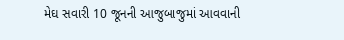મેઘ સવારી 10 જૂનની આજુબાજુમાં આવવાની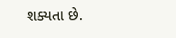શક્યતા છે.